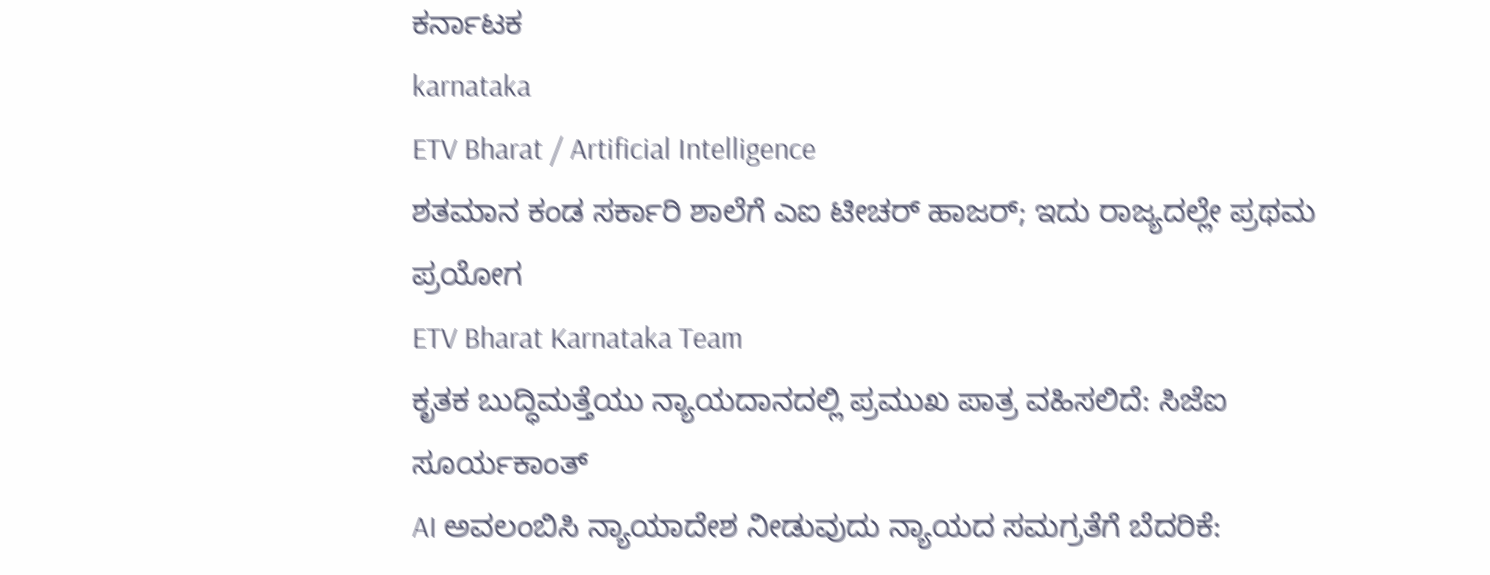ಕರ್ನಾಟಕ
karnataka
ETV Bharat / Artificial Intelligence
ಶತಮಾನ ಕಂಡ ಸರ್ಕಾರಿ ಶಾಲೆಗೆ ಎಐ ಟೀಚರ್ ಹಾಜರ್; ಇದು ರಾಜ್ಯದಲ್ಲೇ ಪ್ರಥಮ ಪ್ರಯೋಗ
ETV Bharat Karnataka Team
ಕೃತಕ ಬುದ್ಧಿಮತ್ತೆಯು ನ್ಯಾಯದಾನದಲ್ಲಿ ಪ್ರಮುಖ ಪಾತ್ರ ವಹಿಸಲಿದೆ: ಸಿಜೆಐ ಸೂರ್ಯಕಾಂತ್
AI ಅವಲಂಬಿಸಿ ನ್ಯಾಯಾದೇಶ ನೀಡುವುದು ನ್ಯಾಯದ ಸಮಗ್ರತೆಗೆ ಬೆದರಿಕೆ: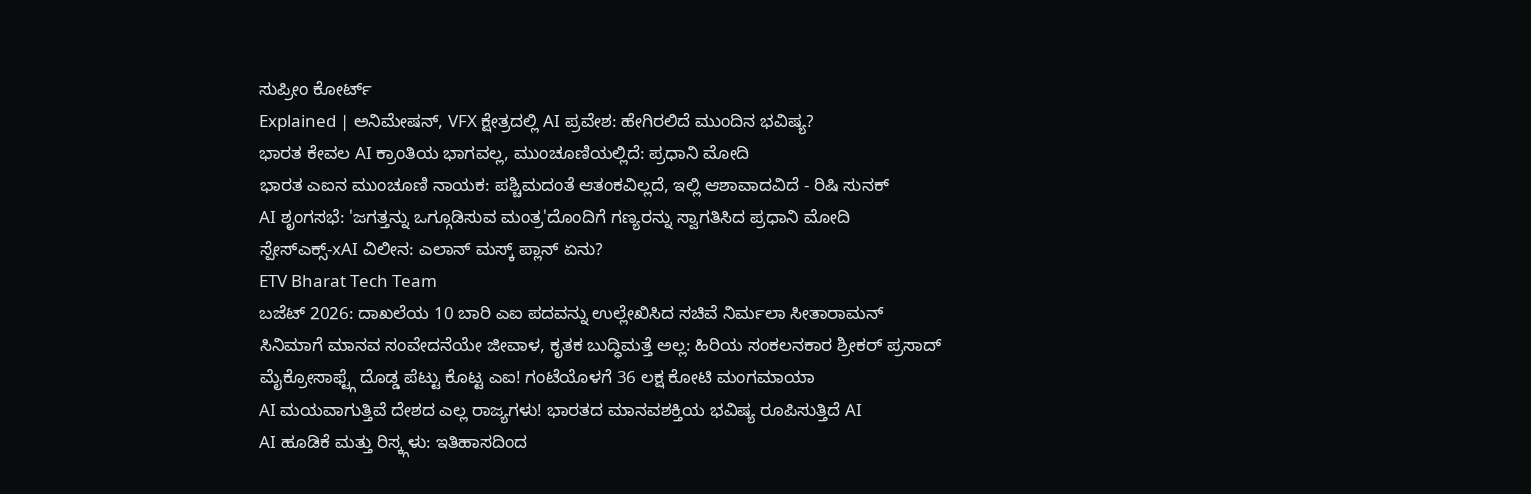ಸುಪ್ರೀಂ ಕೋರ್ಟ್
Explained | ಅನಿಮೇಷನ್, VFX ಕ್ಷೇತ್ರದಲ್ಲಿ AI ಪ್ರವೇಶ: ಹೇಗಿರಲಿದೆ ಮುಂದಿನ ಭವಿಷ್ಯ?
ಭಾರತ ಕೇವಲ AI ಕ್ರಾಂತಿಯ ಭಾಗವಲ್ಲ, ಮುಂಚೂಣಿಯಲ್ಲಿದೆ: ಪ್ರಧಾನಿ ಮೋದಿ
ಭಾರತ ಎಐನ ಮುಂಚೂಣಿ ನಾಯಕ: ಪಶ್ಚಿಮದಂತೆ ಆತಂಕವಿಲ್ಲದೆ, ಇಲ್ಲಿ ಆಶಾವಾದವಿದೆ - ರಿಷಿ ಸುನಕ್
AI ಶೃಂಗಸಭೆ: 'ಜಗತ್ತನ್ನು ಒಗ್ಗೂಡಿಸುವ ಮಂತ್ರ'ದೊಂದಿಗೆ ಗಣ್ಯರನ್ನು ಸ್ವಾಗತಿಸಿದ ಪ್ರಧಾನಿ ಮೋದಿ
ಸ್ಪೇಸ್ಎಕ್ಸ್-xAI ವಿಲೀನ: ಎಲಾನ್ ಮಸ್ಕ್ ಪ್ಲಾನ್ ಏನು?
ETV Bharat Tech Team
ಬಜೆಟ್ 2026: ದಾಖಲೆಯ 10 ಬಾರಿ ಎಐ ಪದವನ್ನು ಉಲ್ಲೇಖಿಸಿದ ಸಚಿವೆ ನಿರ್ಮಲಾ ಸೀತಾರಾಮನ್
ಸಿನಿಮಾಗೆ ಮಾನವ ಸಂವೇದನೆಯೇ ಜೀವಾಳ, ಕೃತಕ ಬುದ್ಧಿಮತ್ತೆ ಅಲ್ಲ: ಹಿರಿಯ ಸಂಕಲನಕಾರ ಶ್ರೀಕರ್ ಪ್ರಸಾದ್
ಮೈಕ್ರೋಸಾಫ್ಟ್ಗೆ ದೊಡ್ಡ ಪೆಟ್ಟು ಕೊಟ್ಟ ಎಐ! ಗಂಟೆಯೊಳಗೆ 36 ಲಕ್ಷ ಕೋಟಿ ಮಂಗಮಾಯಾ
AI ಮಯವಾಗುತ್ತಿವೆ ದೇಶದ ಎಲ್ಲ ರಾಜ್ಯಗಳು! ಭಾರತದ ಮಾನವಶಕ್ತಿಯ ಭವಿಷ್ಯ ರೂಪಿಸುತ್ತಿದೆ AI
AI ಹೂಡಿಕೆ ಮತ್ತು ರಿಸ್ಕ್ಗಳು: ಇತಿಹಾಸದಿಂದ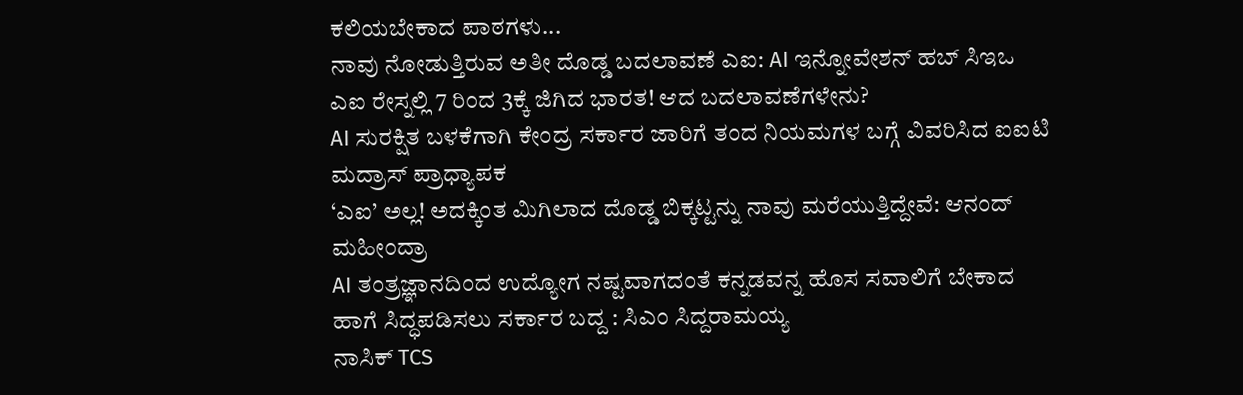ಕಲಿಯಬೇಕಾದ ಪಾಠಗಳು...
ನಾವು ನೋಡುತ್ತಿರುವ ಅತೀ ದೊಡ್ಡ ಬದಲಾವಣೆ ಎಐ: AI ಇನ್ನೋವೇಶನ್ ಹಬ್ ಸಿಇಒ
ಎಐ ರೇಸ್ನಲ್ಲಿ 7 ರಿಂದ 3ಕ್ಕೆ ಜಿಗಿದ ಭಾರತ! ಆದ ಬದಲಾವಣೆಗಳೇನು?
AI ಸುರಕ್ಷಿತ ಬಳಕೆಗಾಗಿ ಕೇಂದ್ರ ಸರ್ಕಾರ ಜಾರಿಗೆ ತಂದ ನಿಯಮಗಳ ಬಗ್ಗೆ ವಿವರಿಸಿದ ಐಐಟಿ ಮದ್ರಾಸ್ ಪ್ರಾಧ್ಯಾಪಕ
‘ಎಐ’ ಅಲ್ಲ! ಅದಕ್ಕಿಂತ ಮಿಗಿಲಾದ ದೊಡ್ಡ ಬಿಕ್ಕಟ್ಟನ್ನು ನಾವು ಮರೆಯುತ್ತಿದ್ದೇವೆ: ಆನಂದ್ ಮಹೀಂದ್ರಾ
AI ತಂತ್ರಜ್ಞಾನದಿಂದ ಉದ್ಯೋಗ ನಷ್ಟವಾಗದಂತೆ ಕನ್ನಡವನ್ನ ಹೊಸ ಸವಾಲಿಗೆ ಬೇಕಾದ ಹಾಗೆ ಸಿದ್ಧಪಡಿಸಲು ಸರ್ಕಾರ ಬದ್ದ : ಸಿಎಂ ಸಿದ್ದರಾಮಯ್ಯ
ನಾಸಿಕ್ TCS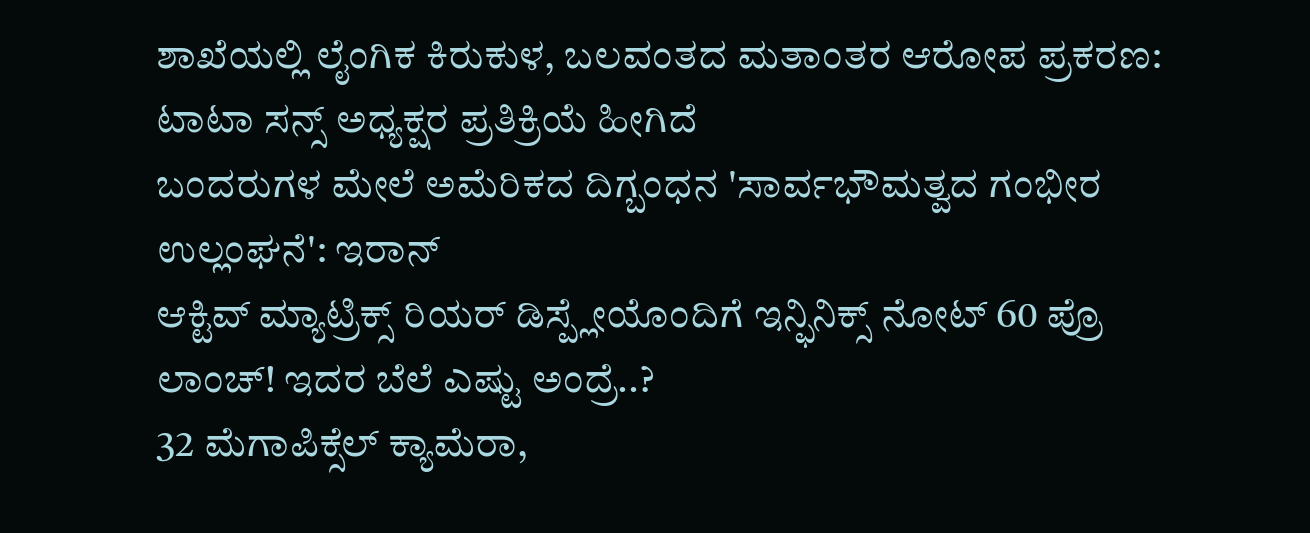ಶಾಖೆಯಲ್ಲಿ ಲೈಂಗಿಕ ಕಿರುಕುಳ, ಬಲವಂತದ ಮತಾಂತರ ಆರೋಪ ಪ್ರಕರಣ: ಟಾಟಾ ಸನ್ಸ್ ಅಧ್ಯಕ್ಷರ ಪ್ರತಿಕ್ರಿಯೆ ಹೀಗಿದೆ
ಬಂದರುಗಳ ಮೇಲೆ ಅಮೆರಿಕದ ದಿಗ್ಬಂಧನ 'ಸಾರ್ವಭೌಮತ್ವದ ಗಂಭೀರ ಉಲ್ಲಂಘನೆ': ಇರಾನ್
ಆಕ್ಟಿವ್ ಮ್ಯಾಟ್ರಿಕ್ಸ್ ರಿಯರ್ ಡಿಸ್ಪ್ಲೇಯೊಂದಿಗೆ ಇನ್ಫಿನಿಕ್ಸ್ ನೋಟ್ 60 ಪ್ರೊ ಲಾಂಚ್! ಇದರ ಬೆಲೆ ಎಷ್ಟು ಅಂದ್ರೆ..?
32 ಮೆಗಾಪಿಕ್ಸೆಲ್ ಕ್ಯಾಮೆರಾ,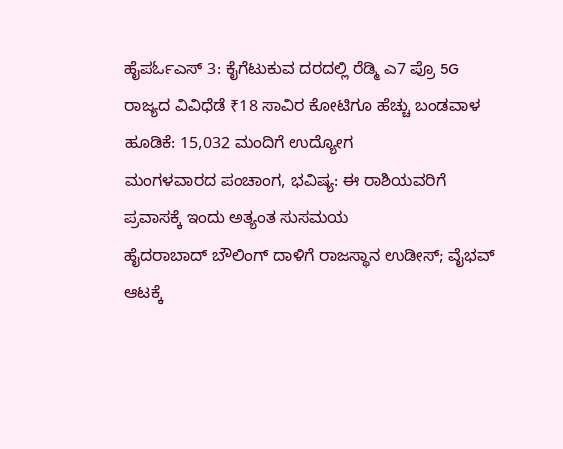ಹೈಪರ್ಓಎಸ್ 3: ಕೈಗೆಟುಕುವ ದರದಲ್ಲಿ ರೆಡ್ಮಿ ಎ7 ಪ್ರೊ 5G
ರಾಜ್ಯದ ವಿವಿಧೆಡೆ ₹18 ಸಾವಿರ ಕೋಟಿಗೂ ಹೆಚ್ಚು ಬಂಡವಾಳ ಹೂಡಿಕೆ: 15,032 ಮಂದಿಗೆ ಉದ್ಯೋಗ
ಮಂಗಳವಾರದ ಪಂಚಾಂಗ, ಭವಿಷ್ಯ: ಈ ರಾಶಿಯವರಿಗೆ ಪ್ರವಾಸಕ್ಕೆ ಇಂದು ಅತ್ಯಂತ ಸುಸಮಯ
ಹೈದರಾಬಾದ್ ಬೌಲಿಂಗ್ ದಾಳಿಗೆ ರಾಜಸ್ಥಾನ ಉಡೀಸ್; ವೈಭವ್ ಆಟಕ್ಕೆ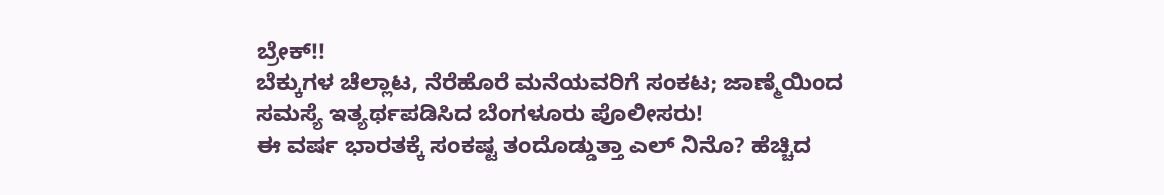ಬ್ರೇಕ್!!
ಬೆಕ್ಕುಗಳ ಚೆಲ್ಲಾಟ, ನೆರೆಹೊರೆ ಮನೆಯವರಿಗೆ ಸಂಕಟ; ಜಾಣ್ಮೆಯಿಂದ ಸಮಸ್ಯೆ ಇತ್ಯರ್ಥಪಡಿಸಿದ ಬೆಂಗಳೂರು ಪೊಲೀಸರು!
ಈ ವರ್ಷ ಭಾರತಕ್ಕೆ ಸಂಕಷ್ಟ ತಂದೊಡ್ಡುತ್ತಾ ಎಲ್ ನಿನೊ? ಹೆಚ್ಚಿದ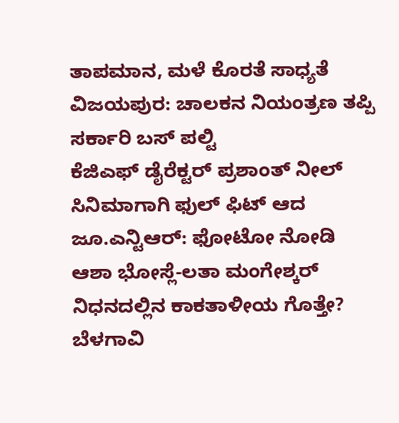ತಾಪಮಾನ, ಮಳೆ ಕೊರತೆ ಸಾಧ್ಯತೆ
ವಿಜಯಪುರ: ಚಾಲಕನ ನಿಯಂತ್ರಣ ತಪ್ಪಿ ಸರ್ಕಾರಿ ಬಸ್ ಪಲ್ಟಿ
ಕೆಜಿಎಫ್ ಡೈರೆಕ್ಟರ್ ಪ್ರಶಾಂತ್ ನೀಲ್ ಸಿನಿಮಾಗಾಗಿ ಫುಲ್ ಫಿಟ್ ಆದ ಜೂ.ಎನ್ಟಿಆರ್: ಫೋಟೋ ನೋಡಿ
ಆಶಾ ಭೋಸ್ಲೆ-ಲತಾ ಮಂಗೇಶ್ಕರ್ ನಿಧನದಲ್ಲಿನ ಕಾಕತಾಳೀಯ ಗೊತ್ತೇ?
ಬೆಳಗಾವಿ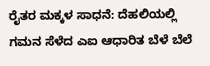ರೈತರ ಮಕ್ಕಳ ಸಾಧನೆ: ದೆಹಲಿಯಲ್ಲಿ ಗಮನ ಸೆಳೆದ ಎಐ ಆಧಾರಿತ ಬೆಳೆ ಬೆಲೆ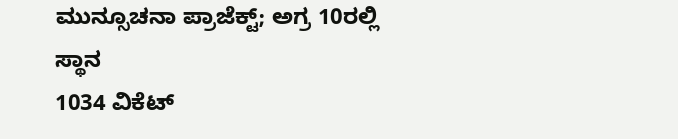ಮುನ್ಸೂಚನಾ ಪ್ರಾಜೆಕ್ಟ್; ಅಗ್ರ 10ರಲ್ಲಿ ಸ್ಥಾನ
1034 ವಿಕೆಟ್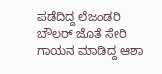ಪಡೆದಿದ್ದ ಲೆಜಂಡರಿ ಬೌಲರ್ ಜೊತೆ ಸೇರಿ ಗಾಯನ ಮಾಡಿದ್ದ ಆಶಾ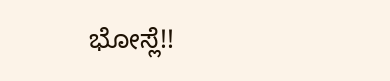ಭೋಸ್ಲೆ!!